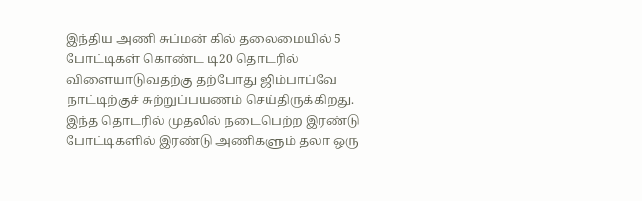இந்திய அணி சுப்மன் கில் தலைமையில் 5 போட்டிகள் கொண்ட டி20 தொடரில் விளையாடுவதற்கு தற்போது ஜிம்பாப்வே நாட்டிற்குச் சுற்றுப்பயணம் செய்திருக்கிறது. இந்த தொடரில் முதலில் நடைபெற்ற இரண்டு போட்டிகளில் இரண்டு அணிகளும் தலா ஒரு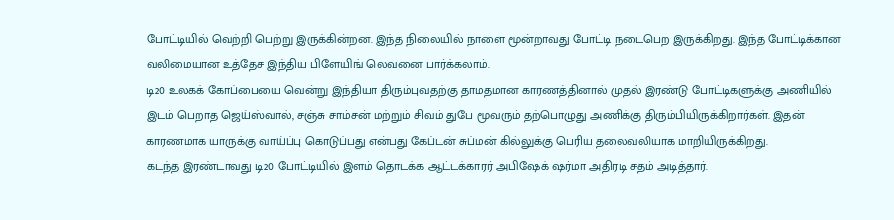போட்டியில் வெற்றி பெற்று இருக்கின்றன. இந்த நிலையில் நாளை மூன்றாவது போட்டி நடைபெற இருக்கிறது. இந்த போட்டிக்கான வலிமையான உத்தேச இந்திய பிளேயிங் லெவனை பார்க்கலாம்.
டி20 உலகக் கோப்பையை வென்று இந்தியா திரும்புவதற்கு தாமதமான காரணத்தினால் முதல் இரண்டு போட்டிகளுக்கு அணியில் இடம் பெறாத ஜெய்ஸ்வால், சஞ்சு சாம்சன் மற்றும் சிவம் துபே மூவரும் தற்பொழுது அணிக்கு திரும்பியிருக்கிறார்கள். இதன் காரணமாக யாருக்கு வாய்ப்பு கொடுப்பது என்பது கேப்டன் சுப்மன் கில்லுக்கு பெரிய தலைவலியாக மாறியிருக்கிறது.
கடந்த இரண்டாவது டி20 போட்டியில் இளம் தொடக்க ஆட்டக்காரர் அபிஷேக் ஷர்மா அதிரடி சதம் அடித்தார்.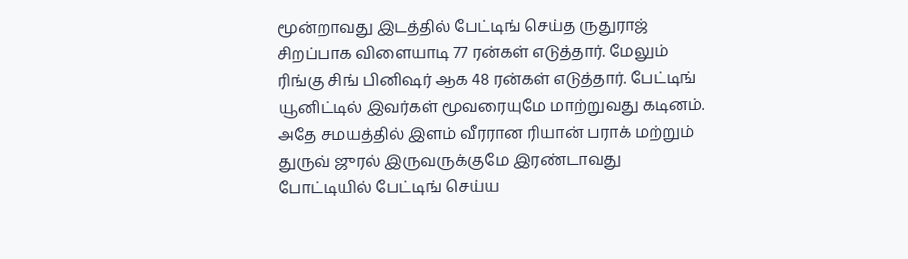மூன்றாவது இடத்தில் பேட்டிங் செய்த ருதுராஜ் சிறப்பாக விளையாடி 77 ரன்கள் எடுத்தார். மேலும் ரிங்கு சிங் பினிஷர் ஆக 48 ரன்கள் எடுத்தார். பேட்டிங் யூனிட்டில் இவர்கள் மூவரையுமே மாற்றுவது கடினம்.
அதே சமயத்தில் இளம் வீரரான ரியான் பராக் மற்றும் துருவ் ஜுரல் இருவருக்குமே இரண்டாவது போட்டியில் பேட்டிங் செய்ய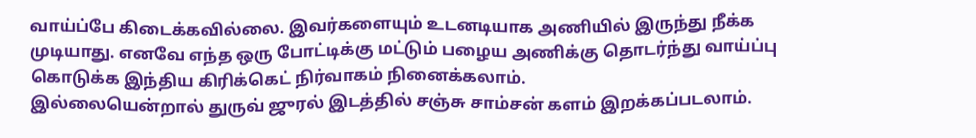வாய்ப்பே கிடைக்கவில்லை. இவர்களையும் உடனடியாக அணியில் இருந்து நீக்க முடியாது. எனவே எந்த ஒரு போட்டிக்கு மட்டும் பழைய அணிக்கு தொடர்ந்து வாய்ப்பு கொடுக்க இந்திய கிரிக்கெட் நிர்வாகம் நினைக்கலாம்.
இல்லையென்றால் துருவ் ஜுரல் இடத்தில் சஞ்சு சாம்சன் களம் இறக்கப்படலாம்.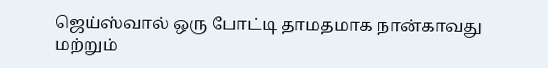ஜெய்ஸ்வால் ஒரு போட்டி தாமதமாக நான்காவது மற்றும்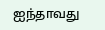ஐந்தாவது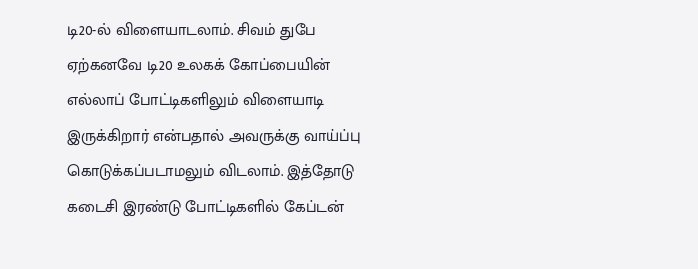டி20-ல் விளையாடலாம். சிவம் துபே ஏற்கனவே டி20 உலகக் கோப்பையின் எல்லாப் போட்டிகளிலும் விளையாடி இருக்கிறார் என்பதால் அவருக்கு வாய்ப்பு கொடுக்கப்படாமலும் விடலாம். இத்தோடு கடைசி இரண்டு போட்டிகளில் கேப்டன்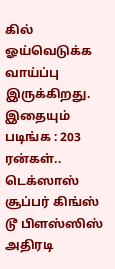கில் ஓய்வெடுக்க வாய்ப்பு இருக்கிறது.
இதையும் படிங்க : 203 ரன்கள்.. டெக்ஸாஸ் சூப்பர் கிங்ஸ் டூ பிளஸ்ஸிஸ் அதிரடி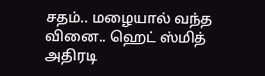சதம்.. மழையால் வந்த வினை.. ஹெட் ஸ்மித் அதிரடி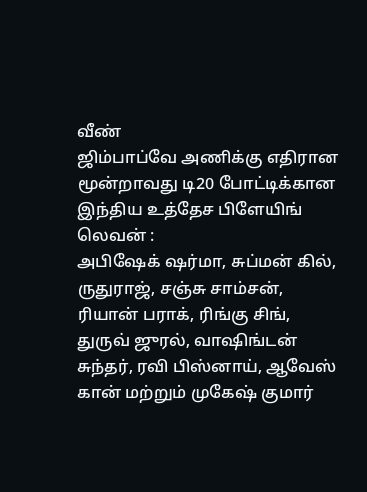வீண்
ஜிம்பாப்வே அணிக்கு எதிரான மூன்றாவது டி20 போட்டிக்கான இந்திய உத்தேச பிளேயிங் லெவன் :
அபிஷேக் ஷர்மா, சுப்மன் கில், ருதுராஜ், சஞ்சு சாம்சன், ரியான் பராக், ரிங்கு சிங், துருவ் ஜுரல், வாஷிங்டன் சுந்தர், ரவி பிஸ்னாய், ஆவேஸ் கான் மற்றும் முகேஷ் குமார்